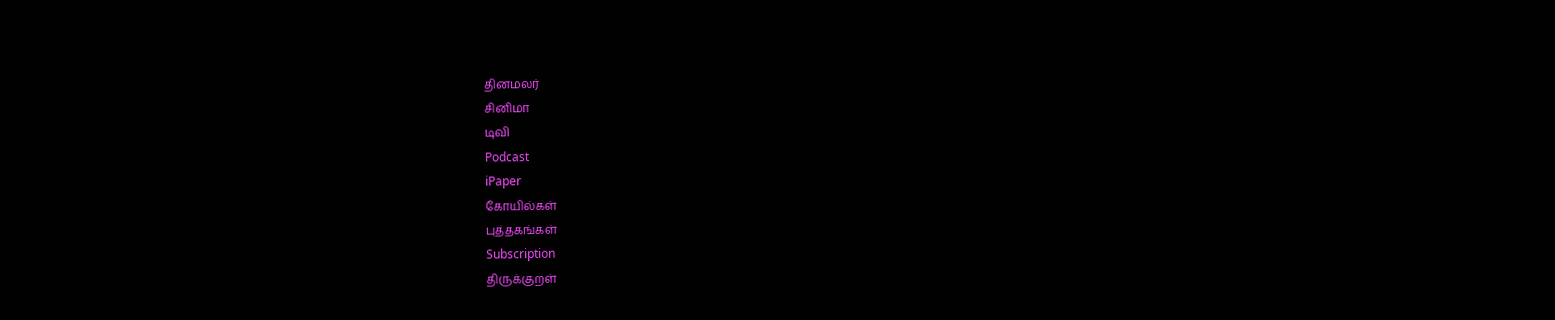தினமலர்
சினிமா
டிவி
Podcast
iPaper
கோயில்கள்
புத்தகங்கள்
Subscription
திருக்குறள்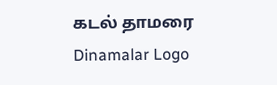கடல் தாமரை
Dinamalar Logo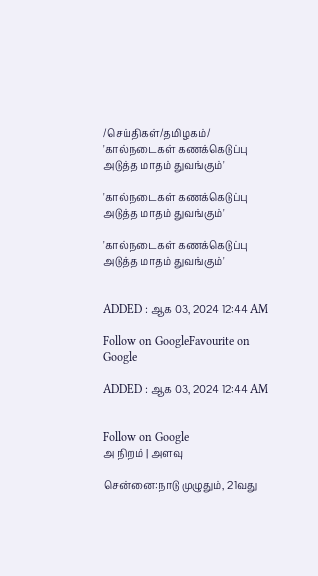/செய்திகள்/தமிழகம்/ 'கால்நடைகள் கணக்கெடுப்பு அடுத்த மாதம் துவங்கும்'

'கால்நடைகள் கணக்கெடுப்பு அடுத்த மாதம் துவங்கும்'

'கால்நடைகள் கணக்கெடுப்பு அடுத்த மாதம் துவங்கும்'


ADDED : ஆக 03, 2024 12:44 AM

Follow on GoogleFavourite on Google

ADDED : ஆக 03, 2024 12:44 AM


Follow on Google
அ நிறம் | அளவு

சென்னை:நாடு முழுதும், 21வது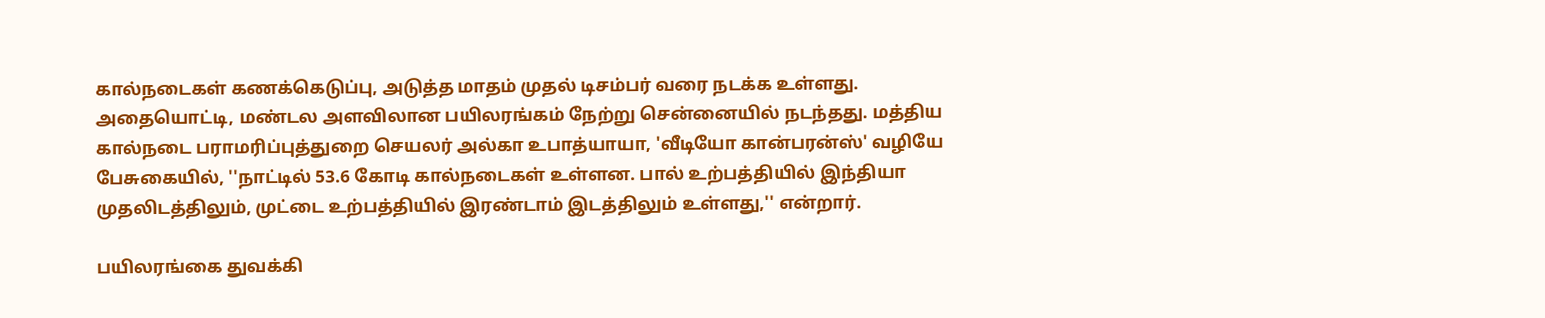கால்நடைகள் கணக்கெடுப்பு, அடுத்த மாதம் முதல் டிசம்பர் வரை நடக்க உள்ளது. அதையொட்டி, மண்டல அளவிலான பயிலரங்கம் நேற்று சென்னையில் நடந்தது. மத்திய கால்நடை பராமரிப்புத்துறை செயலர் அல்கா உபாத்யாயா, 'வீடியோ கான்பரன்ஸ்' வழியே பேசுகையில், ''நாட்டில் 53.6 கோடி கால்நடைகள் உள்ளன. பால் உற்பத்தியில் இந்தியா முதலிடத்திலும், முட்டை உற்பத்தியில் இரண்டாம் இடத்திலும் உள்ளது,'' என்றார்.

பயிலரங்கை துவக்கி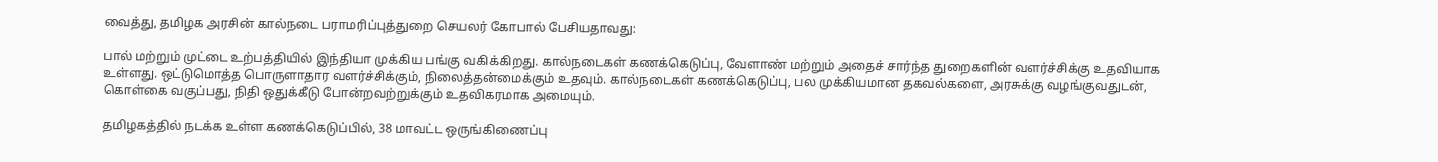வைத்து, தமிழக அரசின் கால்நடை பராமரிப்புத்துறை செயலர் கோபால் பேசியதாவது:

பால் மற்றும் முட்டை உற்பத்தியில் இந்தியா முக்கிய பங்கு வகிக்கிறது. கால்நடைகள் கணக்கெடுப்பு, வேளாண் மற்றும் அதைச் சார்ந்த துறைகளின் வளர்ச்சிக்கு உதவியாக உள்ளது. ஒட்டுமொத்த பொருளாதார வளர்ச்சிக்கும், நிலைத்தன்மைக்கும் உதவும். கால்நடைகள் கணக்கெடுப்பு, பல முக்கியமான தகவல்களை, அரசுக்கு வழங்குவதுடன், கொள்கை வகுப்பது, நிதி ஒதுக்கீடு போன்றவற்றுக்கும் உதவிகரமாக அமையும்.

தமிழகத்தில் நடக்க உள்ள கணக்கெடுப்பில், 38 மாவட்ட ஒருங்கிணைப்பு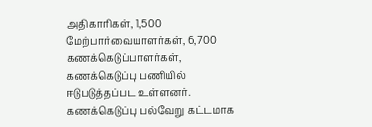அதிகாரிகள், 1,500 மேற்பார்வையாளர்கள், 6,700 கணக்கெடுப்பாளர்கள், கணக்கெடுப்பு பணியில் ஈடுபடுத்தப்பட உள்ளனர். கணக்கெடுப்பு பல்வேறு கட்டமாக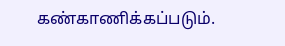கண்காணிக்கப்படும்.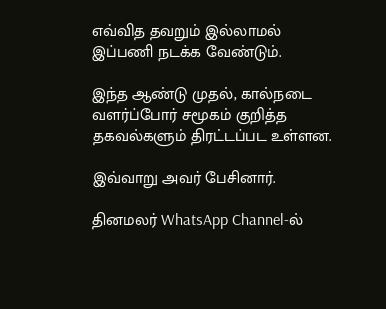எவ்வித தவறும் இல்லாமல் இப்பணி நடக்க வேண்டும்.

இந்த ஆண்டு முதல், கால்நடை வளர்ப்போர் சமூகம் குறித்த தகவல்களும் திரட்டப்பட உள்ளன.

இவ்வாறு அவர் பேசினார்.

தினமலர் WhatsApp Channel-ல்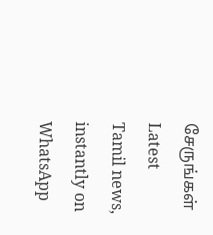சேருங்கள்
Latest Tamil news, instantly on WhatsApp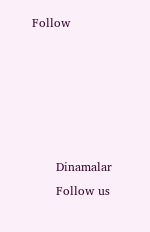Follow





      Dinamalar
      Follow us